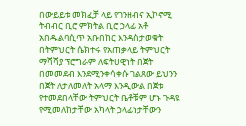በውይይቱ መክፈቻ ላይ የገንዘብና ኢኮኖሚ ትብብር ቢሮ ምክትል ቢሮ ኃላፊ አቶ አበዱልባሲጥ አቡበከር እንዳስታወቁት በትምህርት ሴክተሩ የአጠቃላይ ትምህርት ማሻሻያ ፕሮግራም ለፍትሀዊነት በጀት በመመደብ እንደሚንቀሳቀሱ ገልጸው ይህንን በጀት ለታለመለት አላማ እንዲውል በጀቱ የተመደበላቸው ትምህርት ቤቶቹም ሆኑ ጉዳዩ የሚመለከታቸው አካላት ኃላፊነታቸውን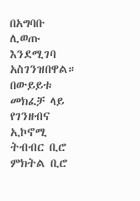በአግባቡ ሊወጡ እንደሚገባ አስገንዝበዋል።
በውይይቱ መክፈቻ ላይ የገንዘብና ኢኮኖሚ ትብብር ቢሮ ምክትል ቢሮ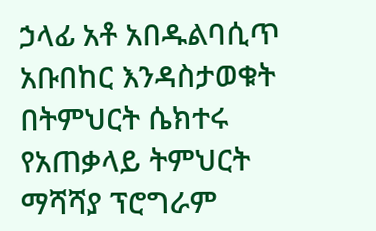ኃላፊ አቶ አበዱልባሲጥ አቡበከር እንዳስታወቁት በትምህርት ሴክተሩ የአጠቃላይ ትምህርት ማሻሻያ ፕሮግራም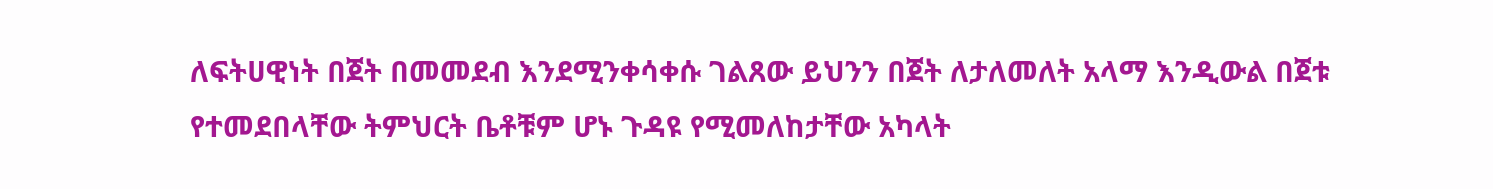ለፍትሀዊነት በጀት በመመደብ እንደሚንቀሳቀሱ ገልጸው ይህንን በጀት ለታለመለት አላማ እንዲውል በጀቱ የተመደበላቸው ትምህርት ቤቶቹም ሆኑ ጉዳዩ የሚመለከታቸው አካላት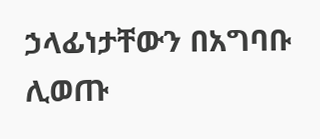ኃላፊነታቸውን በአግባቡ ሊወጡ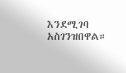እንደሚገባ አስገንዝበዋል።